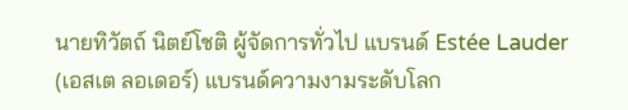นายทิวัตถ์ นิตย์โชติ ผู้จัดการทั่วไป แบรนด์ Estée Lauder (เอสเต ลอเดอร์) แบรนด์ความงามระดับโลก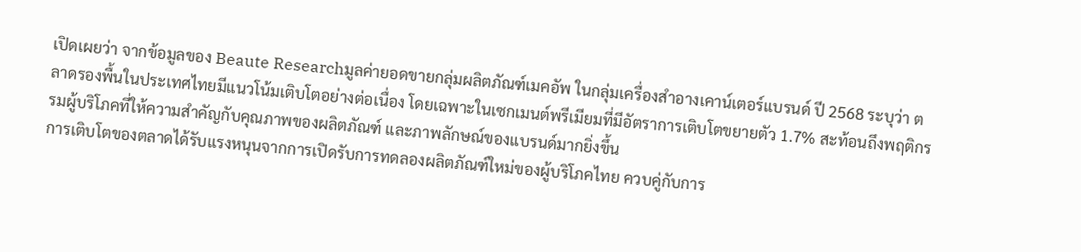เปิดเผยว่า จากข้อมูลของ Beaute Researchมูลค่ายอดขายกลุ่มผลิตภัณฑ์เมคอัพ ในกลุ่มเครื่องสำอางเคาน์เตอร์แบรนด์ ปี 2568 ระบุว่า ตลาดรองพื้นในประเทศไทยมีแนวโน้มเติบโตอย่างต่อเนื่อง โดยเฉพาะในเซกเมนต์พรีเมียมที่มีอัตราการเติบโตขยายตัว 1.7% สะท้อนถึงพฤติกรรมผู้บริโภคที่ให้ความสำคัญกับคุณภาพของผลิตภัณฑ์ และภาพลักษณ์ของแบรนด์มากยิ่งขึ้น
การเติบโตของตลาดได้รับแรงหนุนจากการเปิดรับการทดลองผลิตภัณฑ์ใหม่ของผู้บริโภคไทย ควบคู่กับการ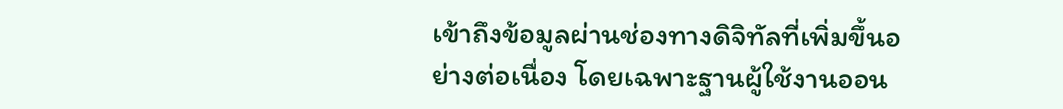เข้าถึงข้อมูลผ่านช่องทางดิจิทัลที่เพิ่มขึ้นอย่างต่อเนื่อง โดยเฉพาะฐานผู้ใช้งานออน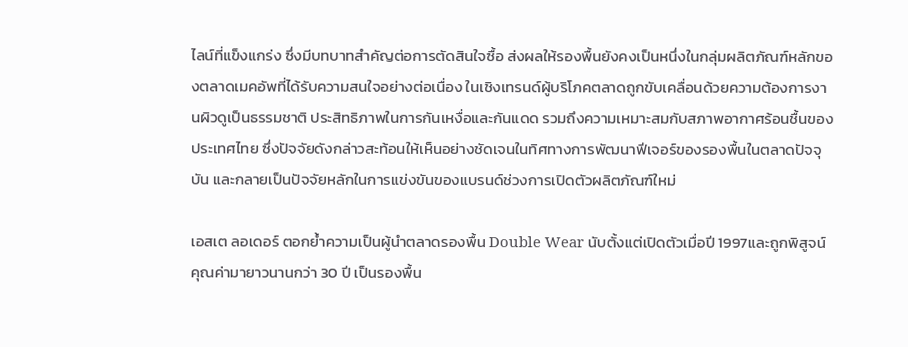ไลน์ที่แข็งแกร่ง ซึ่งมีบทบาทสำคัญต่อการตัดสินใจซื้อ ส่งผลให้รองพื้นยังคงเป็นหนึ่งในกลุ่มผลิตภัณฑ์หลักของตลาดเมคอัพที่ได้รับความสนใจอย่างต่อเนื่อง ในเชิงเทรนด์ผู้บริโภคตลาดถูกขับเคลื่อนด้วยความต้องการงานผิวดูเป็นธรรมชาติ ประสิทธิภาพในการกันเหงื่อและกันแดด รวมถึงความเหมาะสมกับสภาพอากาศร้อนชื้นของประเทศไทย ซึ่งปัจจัยดังกล่าวสะท้อนให้เห็นอย่างชัดเจนในทิศทางการพัฒนาฟีเจอร์ของรองพื้นในตลาดปัจจุบัน และกลายเป็นปัจจัยหลักในการแข่งขันของแบรนด์ช่วงการเปิดตัวผลิตภัณฑ์ใหม่

เอสเต ลอเดอร์ ตอกย้ำความเป็นผู้นำตลาดรองพื้น Double Wear นับตั้งแต่เปิดตัวเมื่อปี 1997และถูกพิสูจน์คุณค่ามายาวนานกว่า 30 ปี เป็นรองพื้น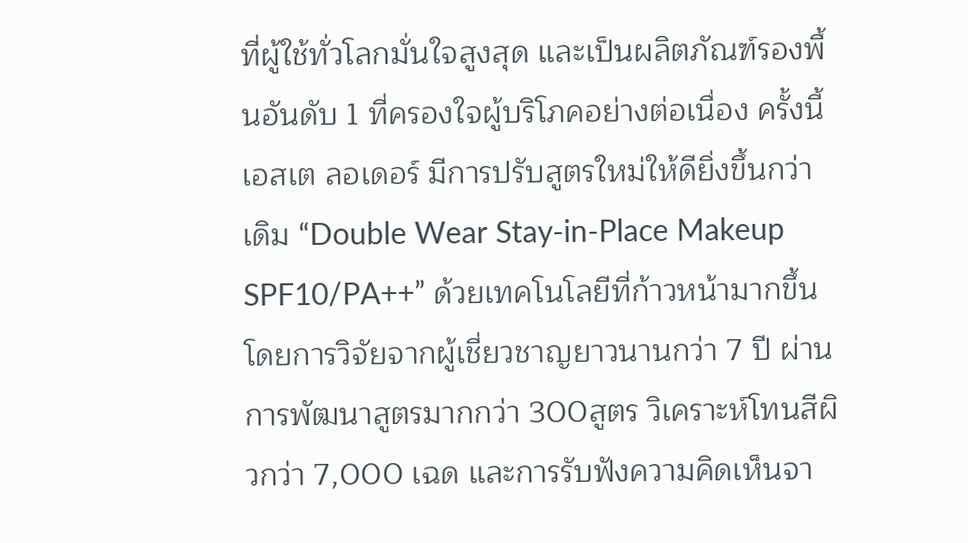ที่ผู้ใช้ทั่วโลกมั่นใจสูงสุด และเป็นผลิตภัณฑ์รองพื้นอันดับ 1 ที่ครองใจผู้บริโภคอย่างต่อเนื่อง ครั้งนี้เอสเต ลอเดอร์ มีการปรับสูตรใหม่ให้ดียิ่งขึ้นกว่าเดิม “Double Wear Stay-in-Place Makeup SPF10/PA++” ด้วยเทคโนโลยีที่ก้าวหน้ามากขึ้น โดยการวิจัยจากผู้เชี่ยวชาญยาวนานกว่า 7 ปี ผ่านการพัฒนาสูตรมากกว่า 300สูตร วิเคราะห์โทนสีผิวกว่า 7,000 เฉด และการรับฟังความคิดเห็นจา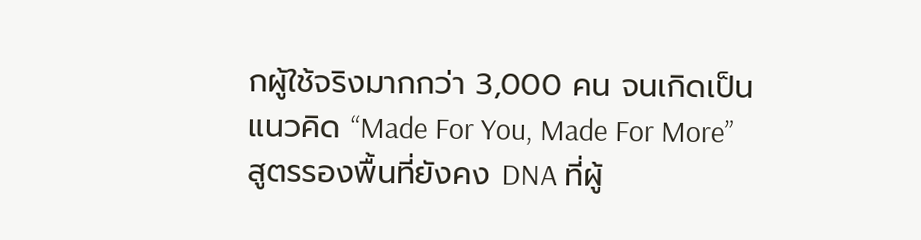กผู้ใช้จริงมากกว่า 3,000 คน จนเกิดเป็นแนวคิด “Made For You, Made For More” สูตรรองพื้นที่ยังคง DNA ที่ผู้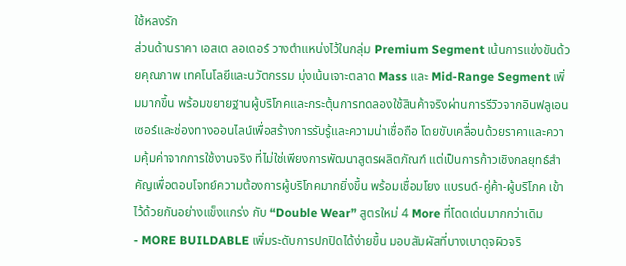ใช้หลงรัก
ส่วนด้านราคา เอสเต ลอเดอร์ วางตำแหน่งไว้ในกลุ่ม Premium Segment เน้นการแข่งขันด้วยคุณภาพ เทคโนโลยีและนวัตกรรม มุ่งเน้นเจาะตลาด Mass และ Mid-Range Segment เพิ่มมากขึ้น พร้อมขยายฐานผู้บริโภคและกระตุ้นการทดลองใช้สินค้าจริงผ่านการรีวิวจากอินฟลูเอนเซอร์และช่องทางออนไลน์เพื่อสร้างการรับรู้และความน่าเชื่อถือ โดยขับเคลื่อนด้วยราคาและความคุ้มค่าจากการใช้งานจริง ที่ไม่ใช่เพียงการพัฒนาสูตรผลิตภัณฑ์ แต่เป็นการก้าวเชิงกลยุทธ์สำคัญเพื่อตอบโจทย์ความต้องการผู้บริโภคมากยิ่งขึ้น พร้อมเชื่อมโยง แบรนด์-คู่ค้า-ผู้บริโภค เข้าไว้ด้วยกันอย่างแข็งแกร่ง กับ “Double Wear” สูตรใหม่ 4 More ที่โดดเด่นมากกว่าเดิม
- MORE BUILDABLE เพิ่มระดับการปกปิดได้ง่ายขึ้น มอบสัมผัสที่บางเบาดุจผิวจริ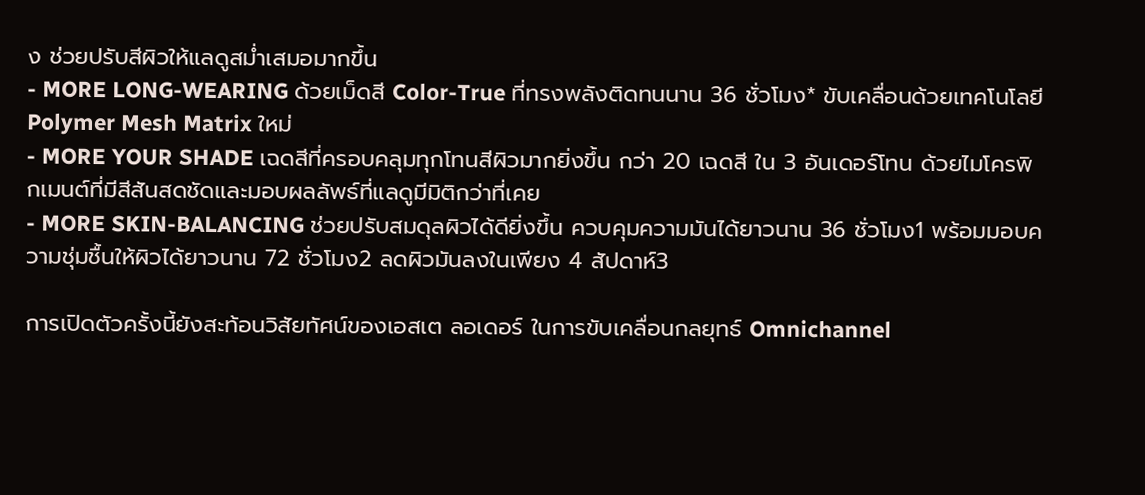ง ช่วยปรับสีผิวให้แลดูสม่ำเสมอมากขึ้น
- MORE LONG-WEARING ด้วยเม็ดสี Color-True ที่ทรงพลังติดทนนาน 36 ชั่วโมง* ขับเคลื่อนด้วยเทคโนโลยี Polymer Mesh Matrix ใหม่
- MORE YOUR SHADE เฉดสีที่ครอบคลุมทุกโทนสีผิวมากยิ่งขึ้น กว่า 20 เฉดสี ใน 3 อันเดอร์โทน ด้วยไมโครพิกเมนต์ที่มีสีสันสดชัดและมอบผลลัพธ์ที่แลดูมีมิติกว่าที่เคย
- MORE SKIN-BALANCING ช่วยปรับสมดุลผิวได้ดียิ่งขึ้น ควบคุมความมันได้ยาวนาน 36 ชั่วโมง1 พร้อมมอบความชุ่มชื้นให้ผิวได้ยาวนาน 72 ชั่วโมง2 ลดผิวมันลงในเพียง 4 สัปดาห์3

การเปิดตัวครั้งนี้ยังสะท้อนวิสัยทัศน์ของเอสเต ลอเดอร์ ในการขับเคลื่อนกลยุทธ์ Omnichannel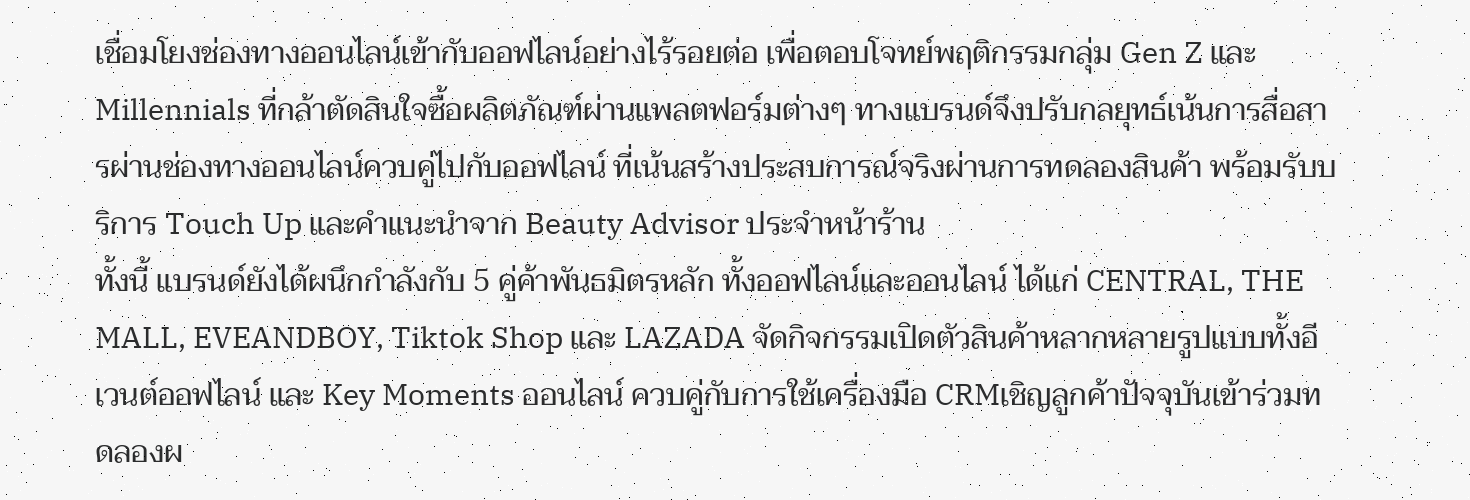เชื่อมโยงช่องทางออนไลน์เข้ากับออฟไลน์อย่างไร้รอยต่อ เพื่อตอบโจทย์พฤติกรรมกลุ่ม Gen Z และ Millennials ที่กล้าตัดสินใจซื้อผลิตภัณฑ์ผ่านแพลตฟอร์มต่างๆ ทางแบรนด์จึงปรับกลยุทธ์เน้นการสื่อสารผ่านช่องทางออนไลน์ควบคู่ไปกับออฟไลน์ ที่เน้นสร้างประสบการณ์จริงผ่านการทดลองสินค้า พร้อมรับบริการ Touch Up และคำแนะนำจาก Beauty Advisor ประจำหน้าร้าน
ทั้งนี้ แบรนด์ยังได้ผนึกกำลังกับ 5 คู่ค้าพันธมิตรหลัก ทั้งออฟไลน์และออนไลน์ ได้แก่ CENTRAL, THE MALL, EVEANDBOY, Tiktok Shop และ LAZADA จัดกิจกรรมเปิดตัวสินค้าหลากหลายรูปแบบทั้งอีเวนต์ออฟไลน์ และ Key Moments ออนไลน์ ควบคู่กับการใช้เครื่องมือ CRMเชิญลูกค้าปัจจุบันเข้าร่วมทดลองผ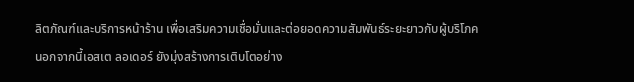ลิตภัณฑ์และบริการหน้าร้าน เพื่อเสริมความเชื่อมั่นและต่อยอดความสัมพันธ์ระยะยาวกับผู้บริโภค
นอกจากนี้เอสเต ลอเดอร์ ยังมุ่งสร้างการเติบโตอย่าง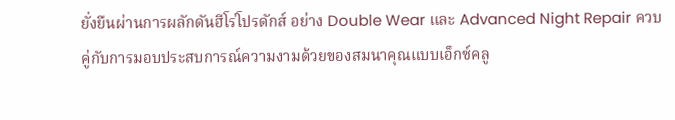ยั่งยืนผ่านการผลักดันฮีโร่โปรดักส์ อย่าง Double Wear และ Advanced Night Repair ควบคู่กับการมอบประสบการณ์ความงามด้วยของสมนาคุณแบบเอ็กซ์คลู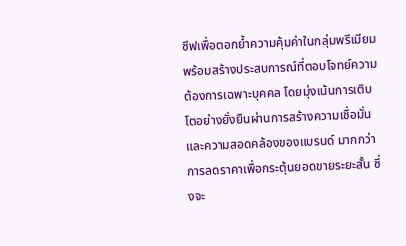ซีฟเพื่อตอกย้ำความคุ้มค่าในกลุ่มพรีเมียม พร้อมสร้างประสบการณ์ที่ตอบโจทย์ความต้องการเฉพาะบุคคล โดยมุ่งเน้นการเติบโตอย่างยั่งยืนผ่านการสร้างความเชื่อมั่นและความสอดคล้องของแบรนด์ มากกว่าการลดราคาเพื่อกระตุ้นยอดขายระยะสั้น ซึ่งจะ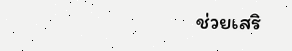ช่วยเสริ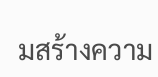มสร้างความ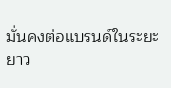มั่นคงต่อแบรนด์ในระยะยาว